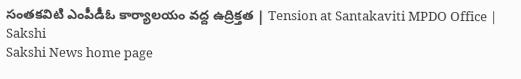సంతకవిటి ఎంపీడీఓ కార్యాలయం వద్ద ఉద్రిక్తత | Tension at Santakaviti MPDO Office | Sakshi
Sakshi News home page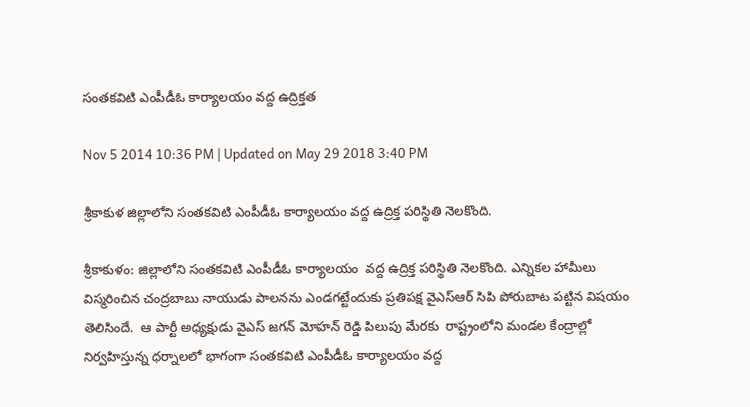సంతకవిటి ఎంపీడీఓ కార్యాలయం వద్ద ఉద్రిక్తత

Nov 5 2014 10:36 PM | Updated on May 29 2018 3:40 PM

శ్రీకాకుళ జిల్లాలోని సంతకవిటి ఎంపీడీఓ కార్యాలయం వద్ద ఉద్రిక్త పరిస్థితి నెలకొంది.

శ్రీకాకుళం: జిల్లాలోని సంతకవిటి ఎంపీడీఓ కార్యాలయం  వద్ద ఉద్రిక్త పరిస్థితి నెలకొంది. ఎన్నికల హామీలు విస్మరించిన చంద్రబాబు నాయుడు పాలనను ఎండగట్టేందుకు ప్రతిపక్ష వైఎస్ఆర్ సిపి పోరుబాట పట్టిన విషయం తెలిసిందే.  ఆ పార్టీ అధ్యక్షుడు వైఎస్ జగన్ మోహన్ రెడ్డి పిలుపు మేరకు  రాష్ట్రంలోని మండల కేంద్రాల్లో నిర్వహిస్తున్న ధర్నాలలో భాగంగా సంతకవిటి ఎంపీడీఓ కార్యాలయం వద్ద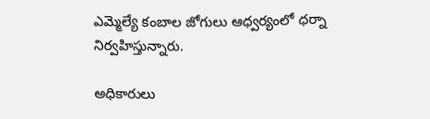ఎమ్మెల్యే కంబాల జోగులు ఆధ్వర్యంలో ధర్నా నిర్వహిస్తున్నారు.

అధికారులు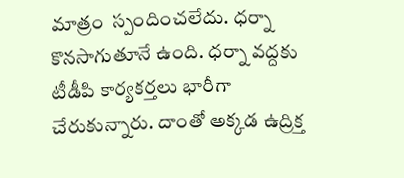మాత్రం  స్పందించలేదు. ధర్నా కొనసాగుతూనే ఉంది. ధర్నా వద్దకు టీడీపి కార్యకర్తలు భారీగా చేరుకున్నారు. దాంతో అక్కడ ఉద్రిక్త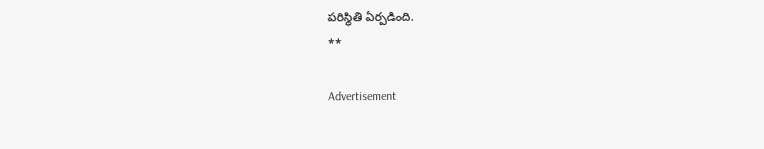పరిస్థితి ఏర్పడింది.
**

Advertisement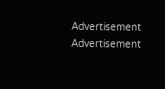Advertisement
Advertisement